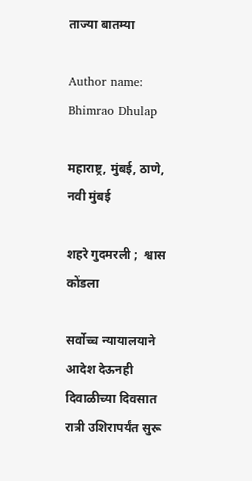ताज्या बातम्या

Author name: Bhimrao Dhulap

महाराष्ट्र, मुंबई, ठाणे, नवी मुंबई

शहरे गुदमरली ;  श्वास कोंडला

सर्वोच्च न्यायालयाने आदेश देऊनही दिवाळीच्या दिवसात रात्री उशिरापर्यंत सुरू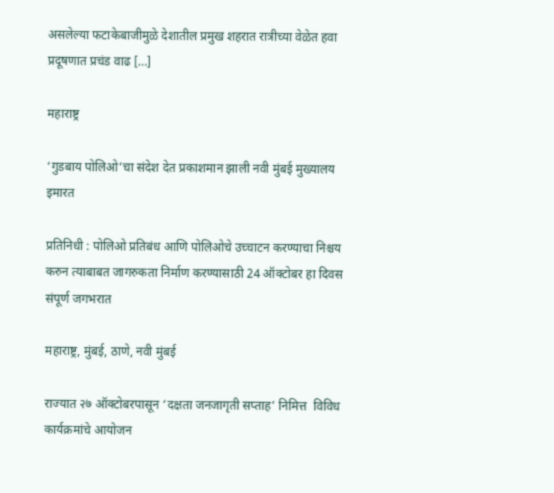असलेल्या फटाकेबाजीमुळे देशातील प्रमुख शहरात रात्रीच्या वेळेत हवा प्रदूषणात प्रचंड वाढ […]

महाराष्ट्र

‘गुडबाय पोलिओ’चा संदेश देत प्रकाशमान झाली नवी मुंबई मुख्यालय इमारत

प्रतिनिधी : पोलिओ प्रतिबंध आणि पोलिओचे उच्चाटन करण्याचा निश्चय करुन त्याबाबत जागरुकता निर्माण करण्यासाठी 24 ऑक्टोबर हा दिवस संपूर्ण जगभरात

महाराष्ट्र, मुंबई, ठाणे, नवी मुंबई

राज्यात २७ ऑक्टोबरपासून ‘दक्षता जनजागृती सप्ताह’ निमित्त  विविध कार्यक्रमांचे आयोजन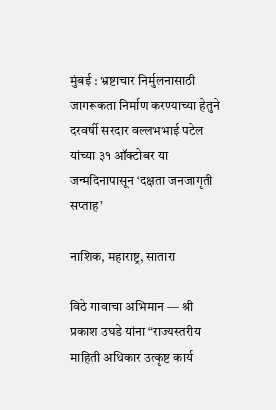मुंबई : भ्रष्टाचार निर्मुलनासाठी जागरूकता निर्माण करण्याच्या हेतुने दरवर्षी सरदार वल्लभभाई पटेल यांच्या ३१ ऑक्टोबर या जन्मदिनापासून ‘दक्षता जनजागृती सप्ताह’

नाशिक, महाराष्ट्र, सातारा

विठे गावाचा अभिमान — श्री प्रकाश उघडे यांना “राज्यस्तरीय माहिती अधिकार उत्कृष्ट कार्य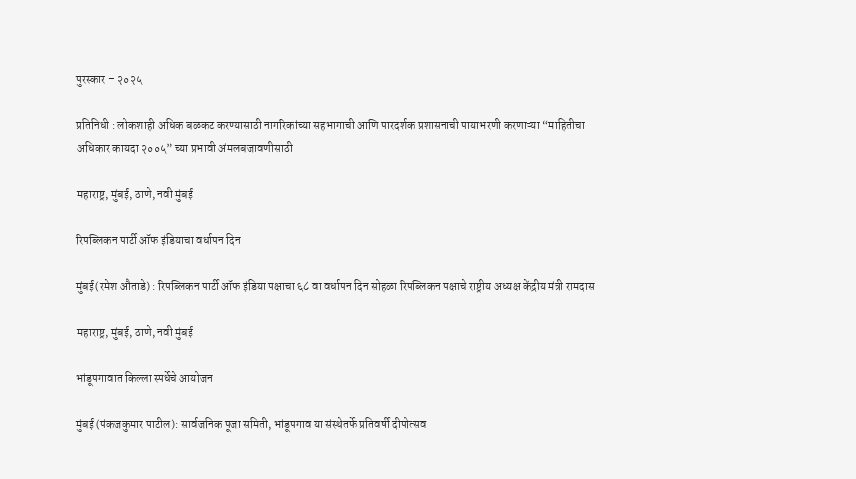पुरस्कार – २०२५

प्रतिनिधी : लोकशाही अधिक बळकट करण्यासाठी नागरिकांच्या सहभागाची आणि पारदर्शक प्रशासनाची पायाभरणी करणाऱ्या “माहितीचा अधिकार कायदा २००५” च्या प्रभावी अंमलबजावणीसाठी

महाराष्ट्र, मुंबई, ठाणे, नवी मुंबई

रिपब्लिकन पार्टी ऑफ इंडियाचा वर्धापन दिन

मुंबई(रमेश औताडे) : रिपब्लिकन पार्टी ऑफ इंडिया पक्षाचा ६८ वा वर्धापन दिन सोहळा रिपब्लिकन पक्षाचे राष्ट्रीय अध्यक्ष केंद्रीय मंत्री रामदास

महाराष्ट्र, मुंबई, ठाणे, नवी मुंबई

भांडूपगावात किल्ला स्पर्धेचे आयोजन

मुंबई (पंकजकुमार पाटील): सार्वजनिक पूजा समिती, भांडूपगाव या संस्थेतर्फे प्रतिवर्षी दीपोत्सव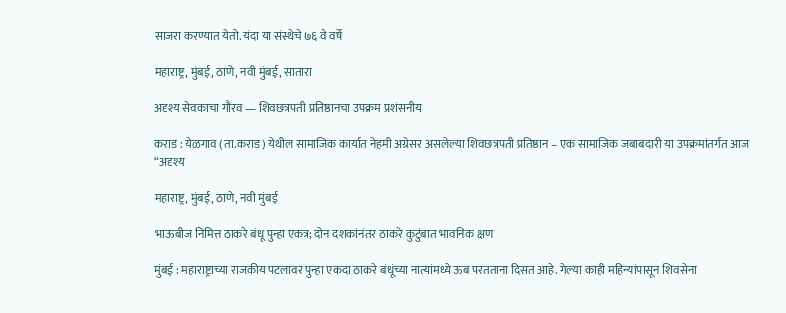साजरा करण्यात येतो. यंदा या संस्थेचे ७६ वे वर्षे

महाराष्ट्र, मुंबई, ठाणे, नवी मुंबई, सातारा

अदृश्य सेवकाचा गौरव — शिवछत्रपती प्रतिष्ठानचा उपक्रम प्रशंसनीय

कराड : येळगाव (ता.कराड) येथील सामाजिक कार्यात नेहमी अग्रेसर असलेल्या शिवछत्रपती प्रतिष्ठान – एक सामाजिक जबाबदारी या उपक्रमांतर्गत आज “अदृश्य

महाराष्ट्र, मुंबई, ठाणे, नवी मुंबई

भाऊबीज निमित्त ठाकरे बंधू पुन्हा एकत्र; दोन दशकांनंतर ठाकरे कुटुंबात भावनिक क्षण

मुंबई : महाराष्ट्राच्या राजकीय पटलावर पुन्हा एकदा ठाकरे बंधूंच्या नात्यांमध्ये ऊब परतताना दिसत आहे. गेल्या काही महिन्यांपासून शिवसेना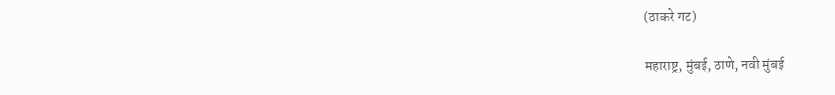(ठाकरे गट)

महाराष्ट्र, मुंबई, ठाणे, नवी मुंबई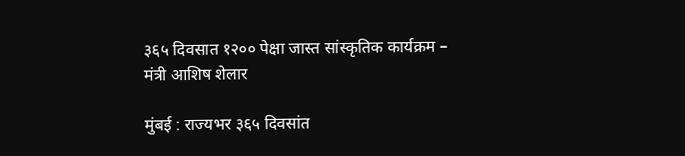३६५ दिवसात १२०० पेक्षा जास्त सांस्कृतिक कार्यक्रम – मंत्री आशिष शेलार

मुंबई : राज्यभर ३६५ दिवसांत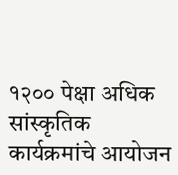१२०० पेक्षा अधिक सांस्कृतिक कार्यक्रमांचे आयोजन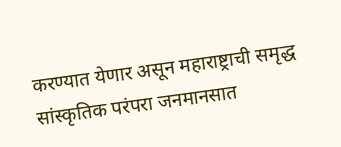करण्यात येणार असून महाराष्ट्राची समृद्ध सांस्कृतिक परंपरा जनमानसात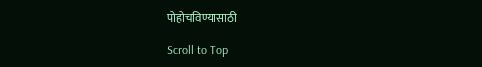पोहोचविण्यासाठी

Scroll to Top